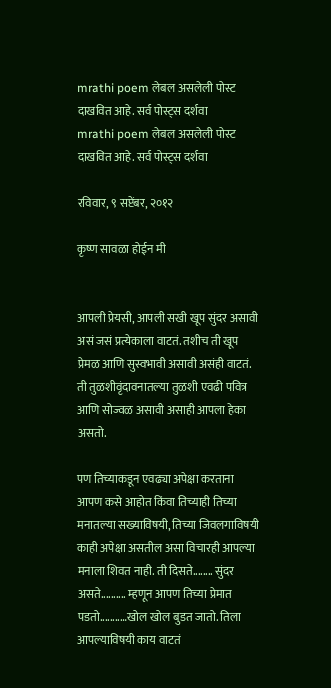mrathi poem लेबल असलेली पोस्ट दाखवित आहे. सर्व पोस्ट्‍स दर्शवा
mrathi poem लेबल असलेली पोस्ट दाखवित आहे. सर्व पोस्ट्‍स दर्शवा

रविवार, ९ सप्टेंबर, २०१२

कृष्ण सावळा होईन मी


आपली प्रेयसी, आपली सखी खूप सुंदर असावी असं जसं प्रत्येकाला वाटतं. तशीच ती खूप प्रेमळ आणि सुस्वभावी असावी असंही वाटतं. ती तुळशीवृंदावनातल्या तुळशी एवढी पवित्र आणि सोज्वळ असावी असाही आपला हेका असतो.

पण तिच्याकडून एवढ्या अपेक्षा करताना आपण कसे आहोत किंवा तिच्याही तिच्या मनातल्या सख्याविषयी, तिच्या जिवलगाविषयी काही अपेक्षा असतील असा विचारही आपल्या मनाला शिवत नाही. ती दिसते........ सुंदर असते.......... म्हणून आपण तिच्या प्रेमात पडतो........…खोल खोल बुडत जातो. तिला आपल्याविषयी काय वाटतं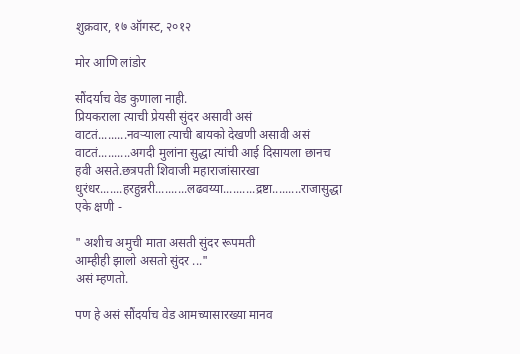शुक्रवार, १७ ऑगस्ट, २०१२

मोर आणि लांडोर

सौंदर्याच वेड कुणाला नाही.
प्रियकराला त्याची प्रेयसी सुंदर असावी असं वाटतं.........नवऱ्याला त्याची बायको देखणी असावी असं वाटतं..........अगदी मुलांना सुद्धा त्यांची आई दिसायला छानच हवी असते.छत्रपती शिवाजी महाराजांसारखा धुरंधर.......हरहुन्नरी..........लढवय्या..........द्रष्टा.........राजासुद्धा एके क्षणी -

" अशीच अमुची माता असती सुंदर रूपमती
आम्हीही झालो असतो सुंदर ..."
असं म्हणतो.

पण हे असं सौंदर्याच वेड आमच्यासारख्या मानव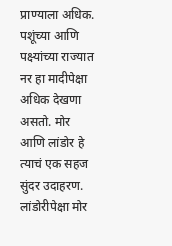प्राण्याला अधिक. पशूंच्या आणि पक्ष्यांच्या राज्यात नर हा मादीपेक्षा अधिक देखणा असतो. मोर आणि लांडोर हे त्याचं एक सहज सुंदर उदाहरण.
लांडोरीपेक्षा मोर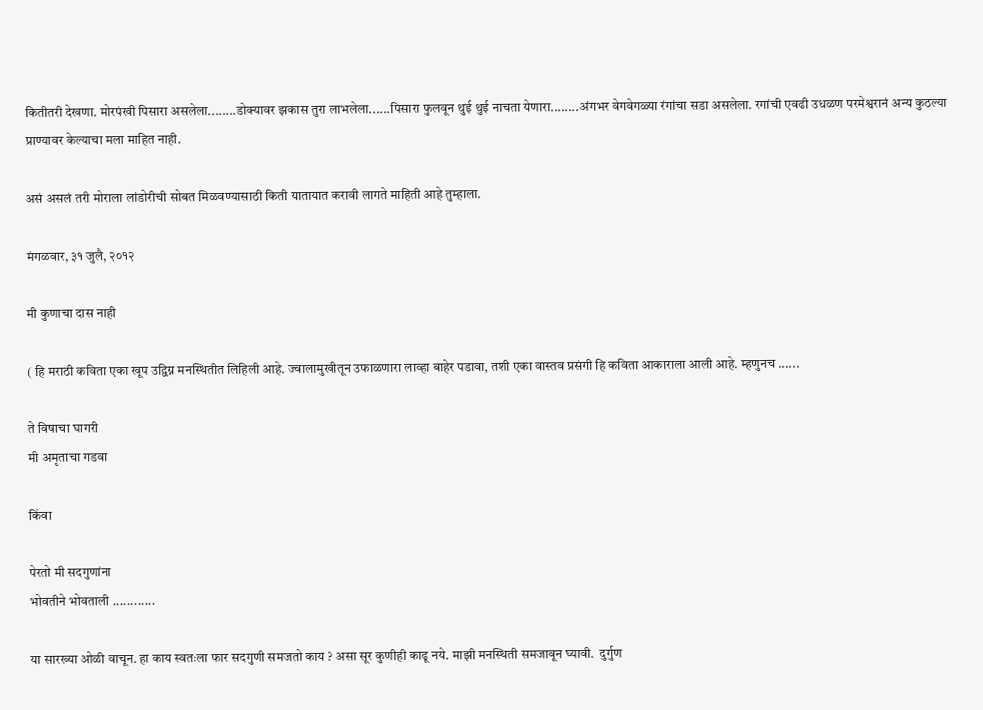कितीतरी देखणा. मोरपंखी पिसारा असलेला........डोक्यावर झकास तुरा लाभलेला......पिसारा फुलवून थुई थुई नाचता येणारा........अंगभर वेगवेगळ्या रंगांचा सडा असलेला. रगांची एवढी उधळण परमेश्वरानं अन्य कुठल्या प्राण्यावर केल्याचा मला माहित नाही.

असं असलं तरी मोराला लांडोरीची सोबत मिळवण्यासाठी किती यातायात करावी लागते माहिती आहे तुम्हाला.

मंगळवार, ३१ जुलै, २०१२

मी कुणाचा दास नाही

( हि मराठी कविता एका खूप उद्विग्न मनस्थितीत लिहिली आहे. ज्वालामुखीतून उफाळणारा लाव्हा बाहेर पडावा, तशी एका वास्तव प्रसंगी हि कविता आकाराला आली आहे. म्हणुनच ......

ते विषाचा घागरी
मी अमृताचा गडवा

किंवा

पेरतो मी सदगुणांना
भोवतीने भोवताली ............

या सारख्या ओळी वाचून. हा काय स्वतःला फार सदगुणी समजतो काय ? असा सूर कुणीही काढू नये. माझी मनस्थिती समजावून घ्यावी.  दुर्गुण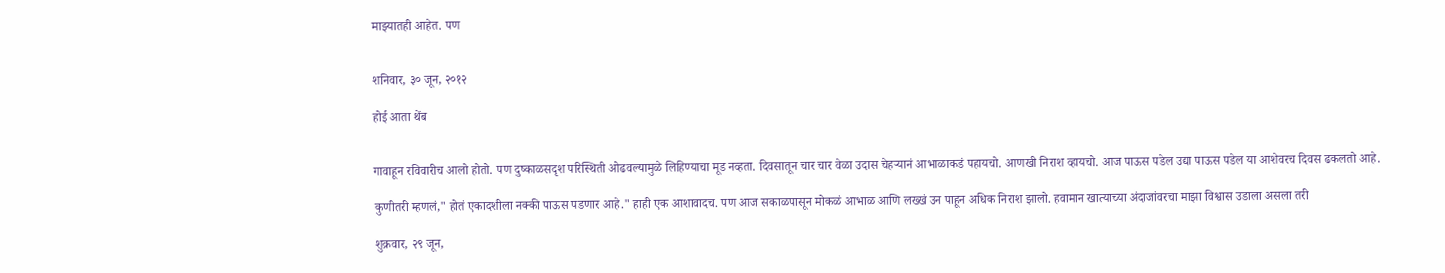माझ्यातही आहेत. पण


शनिवार, ३० जून, २०१२

होई आता थेंब


गावाहून रविवारीच आलो होतो. पण दुष्काळसदृश परिस्थिती ओढवल्यामुळे लिहिण्याचा मूड नव्हता. दिवसातून चार चार वेळा उदास चेहऱ्यानं आभाळाकडं पहायचो. आणखी निराश व्हायचो. आज पाऊस पडेल उद्या पाऊस पडेल या आशेवरच दिवस ढकलतो आहे.

कुणीतरी म्हणलं," होतं एकादशीला नक्की पाऊस पडणार आहे." हाही एक आशावादच. पण आज सकाळपासून मोकळं आभाळ आणि लख्खं उन पाहून अधिक निराश झालो. हवामान खात्याच्या अंदाजांवरचा माझा विश्वास उडाला असला तरी

शुक्रवार, २९ जून,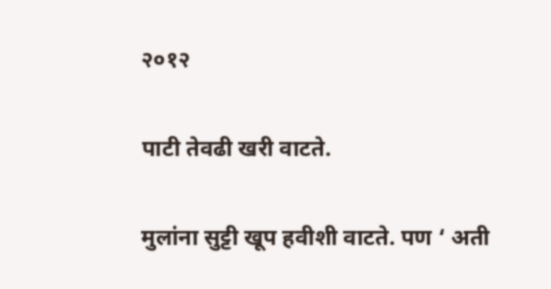२०१२

पाटी तेवढी खरी वाटते.

मुलांना सुट्टी खूप हवीशी वाटते. पण ‘ अती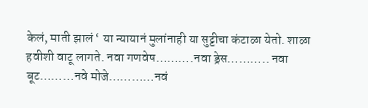केलं, माती झालं ‘ या न्यायानं मुलांनाही या सुट्टीचा कंटाळा येतो. शाळा हवीशी वाटू लागते. नवा गणवेष……….नवा ड्रेस……….. नवा बूट………नवे मोजे…………नवं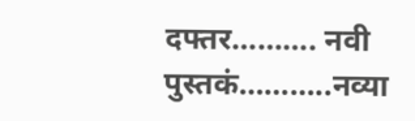दफ्तर………. नवी पुस्तकं………..नव्या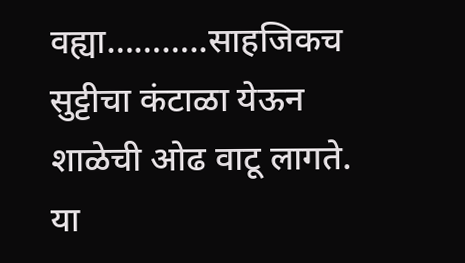वह्या………..साहजिकच सुट्टीचा कंटाळा येऊन शाळेची ओढ वाटू लागते. या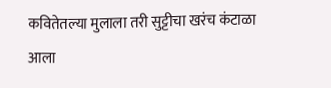कवितेतल्या मुलाला तरी सुट्टीचा खरंच कंटाळा आला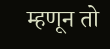म्हणून तो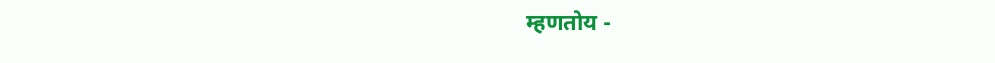म्हणतोय -